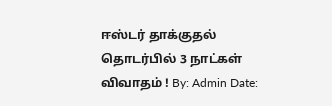ஈஸ்டர் தாக்குதல் தொடர்பில் 3 நாட்கள் விவாதம் ! By: Admin Date: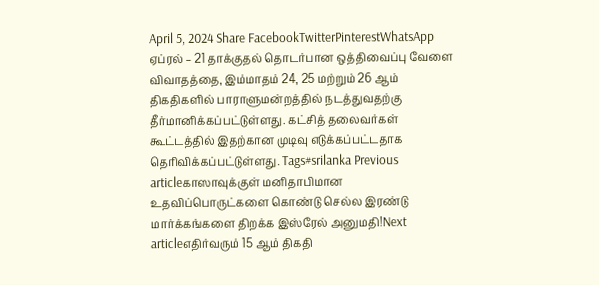April 5, 2024 Share FacebookTwitterPinterestWhatsApp ஏப்ரல் – 21 தாக்குதல் தொடர்பான ஒத்திவைப்பு வேளை விவாதத்தை, இம்மாதம் 24, 25 மற்றும் 26 ஆம் திகதிகளில் பாராளுமன்றத்தில் நடத்துவதற்கு தீர்மானிக்கப்பட்டுள்ளது. கட்சித் தலைவர்கள் கூட்டத்தில் இதற்கான முடிவு எடுக்கப்பட்டதாக தெரிவிக்கப்பட்டுள்ளது. Tags#srilanka Previous articleகாஸாவுக்குள் மனிதாபிமான உதவிப்பொருட்களை கொண்டு செல்ல இரண்டு மார்க்கங்களை திறக்க இஸ்ரேல் அனுமதி!Next articleஎதிர்வரும் 15 ஆம் திகதி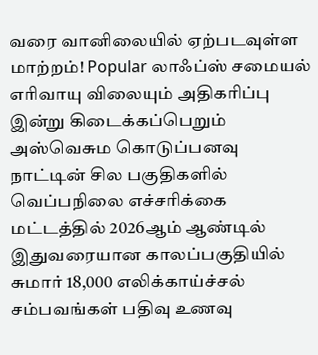வரை வானிலையில் ஏற்படவுள்ள மாற்றம்! Popular லாஃப்ஸ் சமையல் எரிவாயு விலையும் அதிகரிப்பு இன்று கிடைக்கப்பெறும் அஸ்வெசும கொடுப்பனவு நாட்டின் சில பகுதிகளில் வெப்பநிலை எச்சரிக்கை மட்டத்தில் 2026ஆம் ஆண்டில் இதுவரையான காலப்பகுதியில் சுமார் 18,000 எலிக்காய்ச்சல் சம்பவங்கள் பதிவு உணவு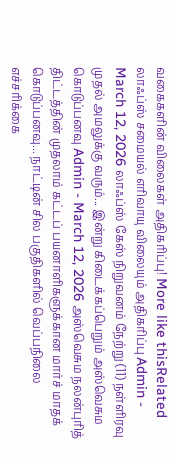வகைகளின் விலைகள் அதிகரிப்பு! More like thisRelated லாஃப்ஸ் சமையல் எரிவாயு விலையும் அதிகரிப்பு Admin - March 12, 2026 லாஃப்ஸ் கேஸ் நிறுவனம் நேற்று (11) நள்ளிரவு முதல் அமலுக்கு வரும்... இன்று கிடைக்கப்பெறும் அஸ்வெசும கொடுப்பனவு Admin - March 12, 2026 அஸ்வெசும நலன்புரித் திட்டத்தின் முதலாம் கட்டப் பயனாளிகளுக்கான மார்ச் மாதக் கொடுப்பனவு... நாட்டின் சில பகுதிகளில் வெப்பநிலை எச்சரிக்கை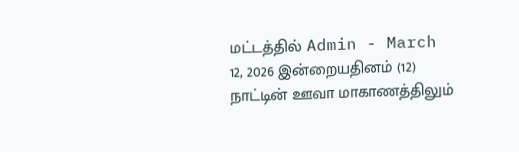மட்டத்தில் Admin - March 12, 2026 இன்றையதினம் (12) நாட்டின் ஊவா மாகாணத்திலும்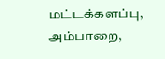மட்டக்களப்பு, அம்பாறை,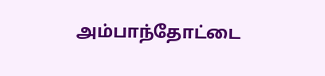அம்பாந்தோட்டை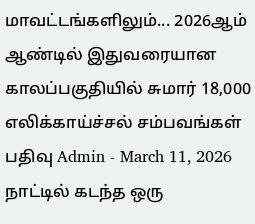மாவட்டங்களிலும்... 2026ஆம் ஆண்டில் இதுவரையான காலப்பகுதியில் சுமார் 18,000 எலிக்காய்ச்சல் சம்பவங்கள் பதிவு Admin - March 11, 2026 நாட்டில் கடந்த ஒரு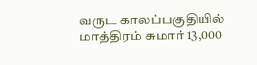வருட காலப்பகுதியில் மாத்திரம் சுமார் 13,000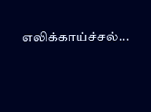எலிக்காய்ச்சல்...